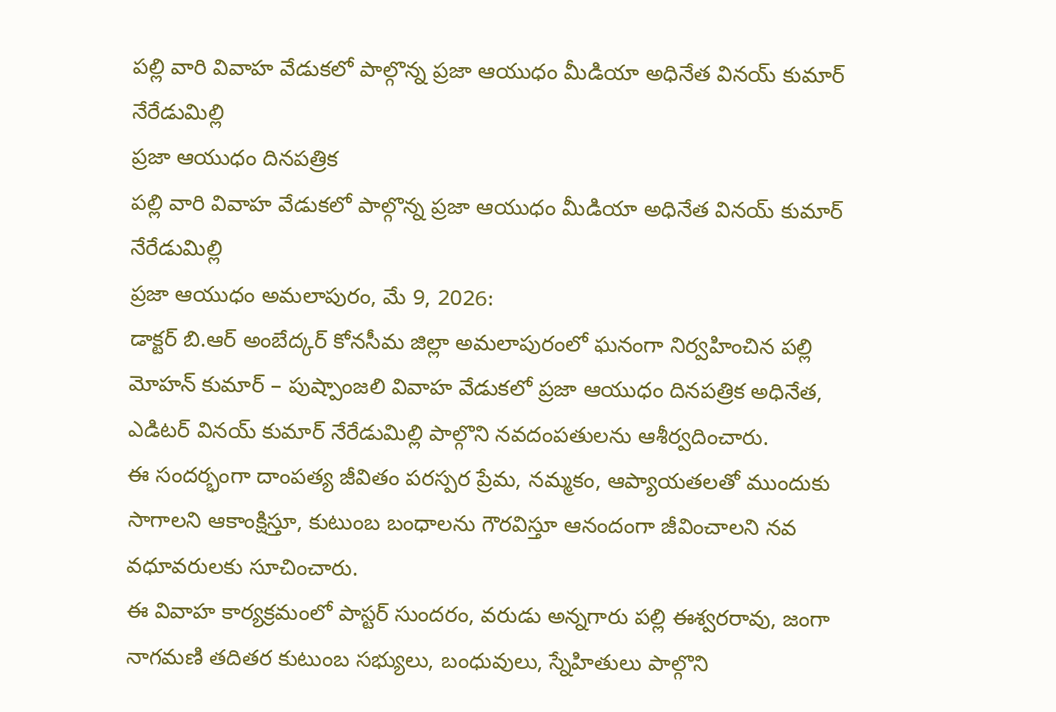పల్లి వారి వివాహ వేడుకలో పాల్గొన్న ప్రజా ఆయుధం మీడియా అధినేత వినయ్ కుమార్ నేరేడుమిల్లి
ప్రజా ఆయుధం దినపత్రిక
పల్లి వారి వివాహ వేడుకలో పాల్గొన్న ప్రజా ఆయుధం మీడియా అధినేత వినయ్ కుమార్ నేరేడుమిల్లి
ప్రజా ఆయుధం అమలాపురం, మే 9, 2026:
డాక్టర్ బి.ఆర్ అంబేద్కర్ కోనసీమ జిల్లా అమలాపురంలో ఘనంగా నిర్వహించిన పల్లి మోహన్ కుమార్ – పుష్పాంజలి వివాహ వేడుకలో ప్రజా ఆయుధం దినపత్రిక అధినేత, ఎడిటర్ వినయ్ కుమార్ నేరేడుమిల్లి పాల్గొని నవదంపతులను ఆశీర్వదించారు.
ఈ సందర్భంగా దాంపత్య జీవితం పరస్పర ప్రేమ, నమ్మకం, ఆప్యాయతలతో ముందుకు సాగాలని ఆకాంక్షిస్తూ, కుటుంబ బంధాలను గౌరవిస్తూ ఆనందంగా జీవించాలని నవ వధూవరులకు సూచించారు.
ఈ వివాహ కార్యక్రమంలో పాస్టర్ సుందరం, వరుడు అన్నగారు పల్లి ఈశ్వరరావు, జంగా నాగమణి తదితర కుటుంబ సభ్యులు, బంధువులు, స్నేహితులు పాల్గొని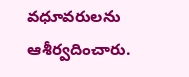వధూవరులను ఆశీర్వదించారు.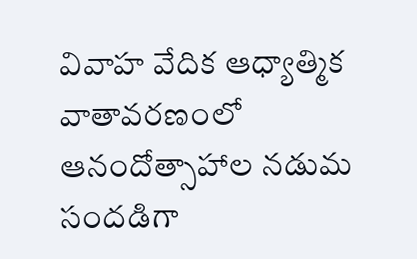వివాహ వేదిక ఆధ్యాత్మిక వాతావరణంలో ఆనందోత్సాహాల నడుమ సందడిగా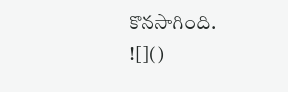కొనసాగింది.
![]()